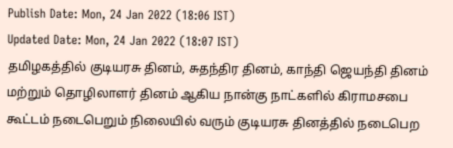Publish Date: Mon, 24 Jan 2022 (18:06 IST)
Updated Date: Mon, 24 Jan 2022 (18:07 IST)
தமிழகத்தில் குடியரசு தினம், சுதந்திர தினம், காந்தி ஜெயந்தி தினம் மற்றும் தொழிலாளர் தினம் ஆகிய நான்கு நாட்களில் கிராமசபை கூட்டம் நடைபெறும் நிலையில் வரும் குடியரசு தினத்தில் நடைபெற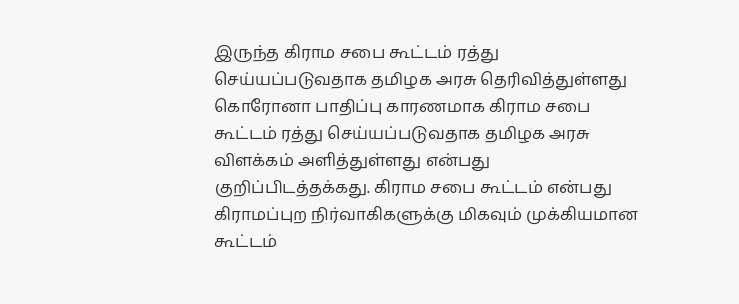இருந்த கிராம சபை கூட்டம் ரத்து செய்யப்படுவதாக தமிழக அரசு தெரிவித்துள்ளது
கொரோனா பாதிப்பு காரணமாக கிராம சபை கூட்டம் ரத்து செய்யப்படுவதாக தமிழக அரசு விளக்கம் அளித்துள்ளது என்பது குறிப்பிடத்தக்கது. கிராம சபை கூட்டம் என்பது கிராமப்புற நிர்வாகிகளுக்கு மிகவும் முக்கியமான கூட்டம்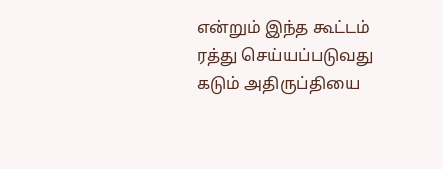என்றும் இந்த கூட்டம் ரத்து செய்யப்படுவது கடும் அதிருப்தியை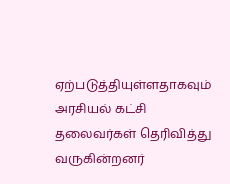ஏற்படுத்தியுள்ளதாகவும் அரசியல் கட்சி தலைவர்கள் தெரிவித்து வருகின்றனர்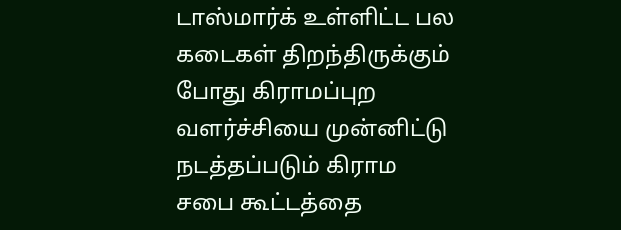டாஸ்மார்க் உள்ளிட்ட பல கடைகள் திறந்திருக்கும் போது கிராமப்புற வளர்ச்சியை முன்னிட்டு நடத்தப்படும் கிராம சபை கூட்டத்தை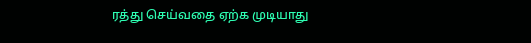ரத்து செய்வதை ஏற்க முடியாது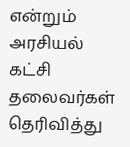என்றும் அரசியல் கட்சி தலைவர்கள் தெரிவித்து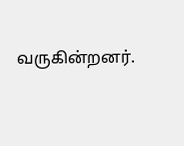வருகின்றனர்.